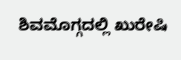ಶಿವಮೊಗ್ಗದಲ್ಲಿ ಖುರೇಷಿ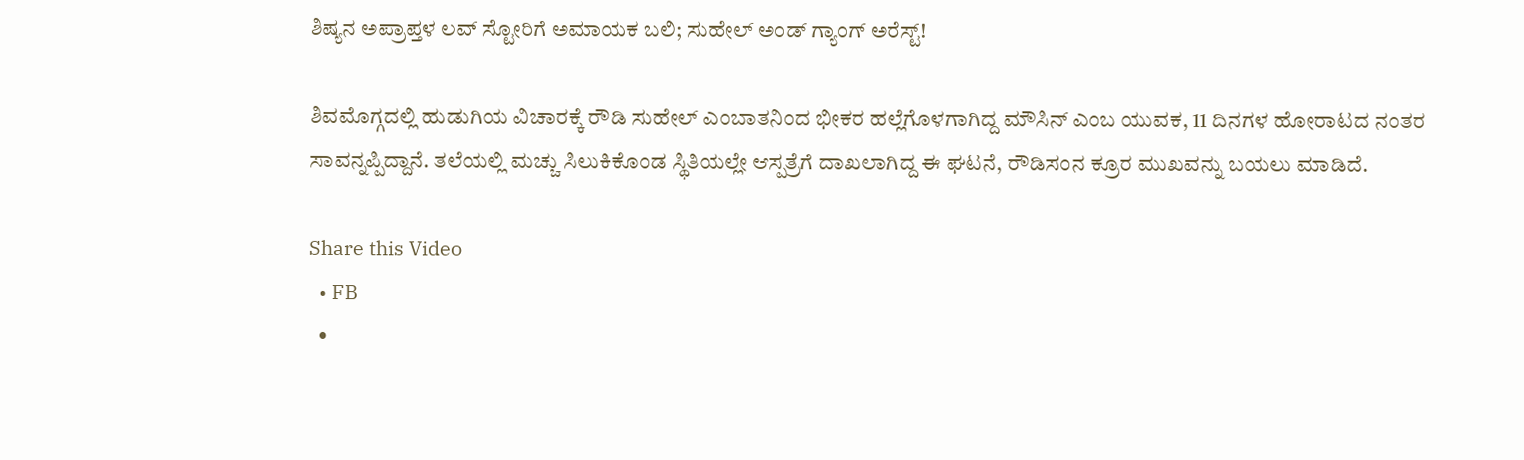ಶಿಷ್ಯನ ಅಪ್ರಾಪ್ತಳ ಲವ್ ಸ್ಟೋರಿಗೆ ಅಮಾಯಕ ಬಲಿ; ಸುಹೇಲ್ ಅಂಡ್ ಗ್ಯಾಂಗ್ ಅರೆಸ್ಟ್!

ಶಿವಮೊಗ್ಗದಲ್ಲಿ ಹುಡುಗಿಯ ವಿಚಾರಕ್ಕೆ ರೌಡಿ ಸುಹೇಲ್ ಎಂಬಾತನಿಂದ ಭೀಕರ ಹಲ್ಲೆಗೊಳಗಾಗಿದ್ದ ಮೌಸಿನ್ ಎಂಬ ಯುವಕ, 11 ದಿನಗಳ ಹೋರಾಟದ ನಂತರ ಸಾವನ್ನಪ್ಪಿದ್ದಾನೆ. ತಲೆಯಲ್ಲಿ ಮಚ್ಚು ಸಿಲುಕಿಕೊಂಡ ಸ್ಥಿತಿಯಲ್ಲೇ ಆಸ್ಪತ್ರೆಗೆ ದಾಖಲಾಗಿದ್ದ ಈ ಘಟನೆ, ರೌಡಿಸಂನ ಕ್ರೂರ ಮುಖವನ್ನು ಬಯಲು ಮಾಡಿದೆ.

Share this Video
  • FB
  •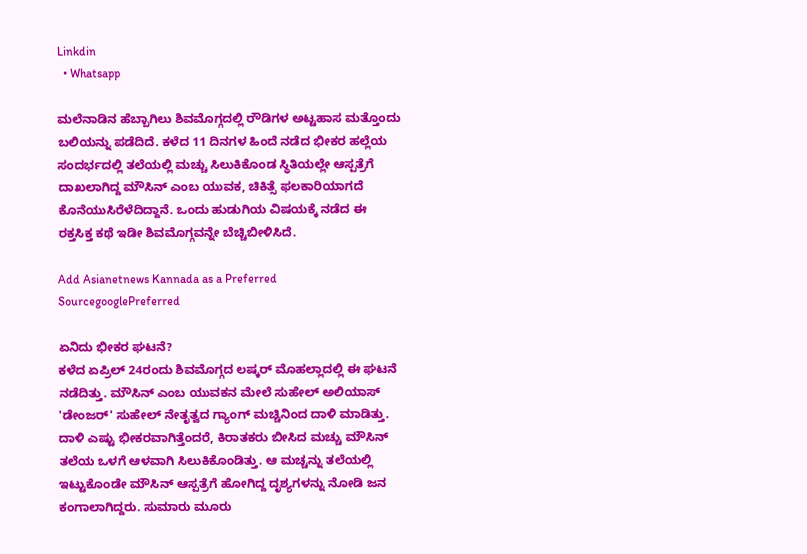Linkdin
  • Whatsapp

ಮಲೆನಾಡಿನ ಹೆಬ್ಬಾಗಿಲು ಶಿವಮೊಗ್ಗದಲ್ಲಿ ರೌಡಿಗಳ ಅಟ್ಟಹಾಸ ಮತ್ತೊಂದು ಬಲಿಯನ್ನು ಪಡೆದಿದೆ. ಕಳೆದ 11 ದಿನಗಳ ಹಿಂದೆ ನಡೆದ ಭೀಕರ ಹಲ್ಲೆಯ ಸಂದರ್ಭದಲ್ಲಿ ತಲೆಯಲ್ಲಿ ಮಚ್ಚು ಸಿಲುಕಿಕೊಂಡ ಸ್ಥಿತಿಯಲ್ಲೇ ಆಸ್ಪತ್ರೆಗೆ ದಾಖಲಾಗಿದ್ದ ಮೌಸಿನ್ ಎಂಬ ಯುವಕ, ಚಿಕಿತ್ಸೆ ಫಲಕಾರಿಯಾಗದೆ ಕೊನೆಯುಸಿರೆಳೆದಿದ್ದಾನೆ. ಒಂದು ಹುಡುಗಿಯ ವಿಷಯಕ್ಕೆ ನಡೆದ ಈ ರಕ್ತಸಿಕ್ತ ಕಥೆ ಇಡೀ ಶಿವಮೊಗ್ಗವನ್ನೇ ಬೆಚ್ಚಿಬೀಳಿಸಿದೆ.

Add Asianetnews Kannada as a Preferred SourcegooglePreferred

ಏನಿದು ಭೀಕರ ಘಟನೆ?
ಕಳೆದ ಏಪ್ರಿಲ್ 24ರಂದು ಶಿವಮೊಗ್ಗದ ಲಷ್ಕರ್ ಮೊಹಲ್ಲಾದಲ್ಲಿ ಈ ಘಟನೆ ನಡೆದಿತ್ತು. ಮೌಸಿನ್ ಎಂಬ ಯುವಕನ ಮೇಲೆ ಸುಹೇಲ್ ಅಲಿಯಾಸ್ 'ಡೇಂಜರ್' ಸುಹೇಲ್ ನೇತೃತ್ವದ ಗ್ಯಾಂಗ್ ಮಚ್ಚಿನಿಂದ ದಾಳಿ ಮಾಡಿತ್ತು. ದಾಳಿ ಎಷ್ಟು ಭೀಕರವಾಗಿತ್ತೆಂದರೆ, ಕಿರಾತಕರು ಬೀಸಿದ ಮಚ್ಚು ಮೌಸಿನ್ ತಲೆಯ ಒಳಗೆ ಆಳವಾಗಿ ಸಿಲುಕಿಕೊಂಡಿತ್ತು. ಆ ಮಚ್ಚನ್ನು ತಲೆಯಲ್ಲಿ ಇಟ್ಟುಕೊಂಡೇ ಮೌಸಿನ್ ಆಸ್ಪತ್ರೆಗೆ ಹೋಗಿದ್ದ ದೃಶ್ಯಗಳನ್ನು ನೋಡಿ ಜನ ಕಂಗಾಲಾಗಿದ್ದರು. ಸುಮಾರು ಮೂರು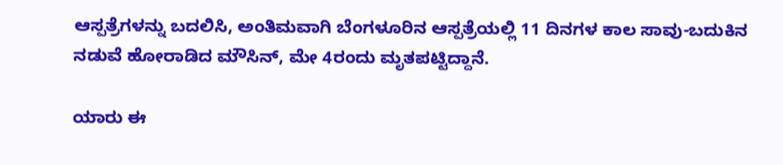ಆಸ್ಪತ್ರೆಗಳನ್ನು ಬದಲಿಸಿ, ಅಂತಿಮವಾಗಿ ಬೆಂಗಳೂರಿನ ಆಸ್ಪತ್ರೆಯಲ್ಲಿ 11 ದಿನಗಳ ಕಾಲ ಸಾವು-ಬದುಕಿನ ನಡುವೆ ಹೋರಾಡಿದ ಮೌಸಿನ್, ಮೇ 4ರಂದು ಮೃತಪಟ್ಟಿದ್ದಾನೆ.

ಯಾರು ಈ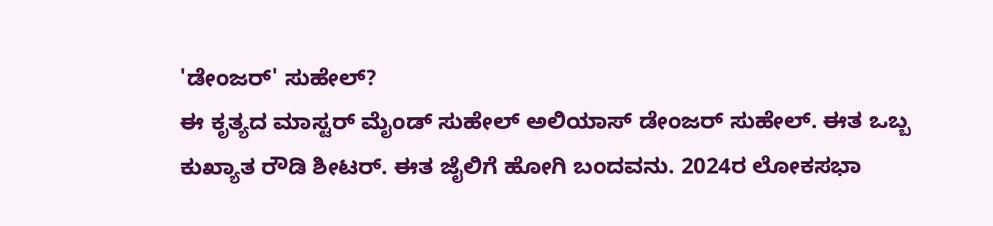'ಡೇಂಜರ್' ಸುಹೇಲ್?
ಈ ಕೃತ್ಯದ ಮಾಸ್ಟರ್ ಮೈಂಡ್ ಸುಹೇಲ್ ಅಲಿಯಾಸ್ ಡೇಂಜರ್ ಸುಹೇಲ್. ಈತ ಒಬ್ಬ ಕುಖ್ಯಾತ ರೌಡಿ ಶೀಟರ್. ಈತ ಜೈಲಿಗೆ ಹೋಗಿ ಬಂದವನು. 2024ರ ಲೋಕಸಭಾ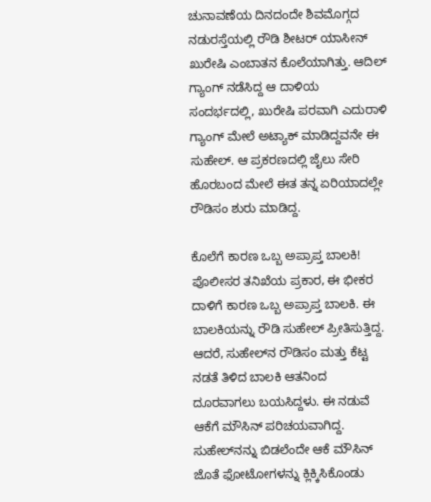ಚುನಾವಣೆಯ ದಿನದಂದೇ ಶಿವಮೊಗ್ಗದ ನಡುರಸ್ತೆಯಲ್ಲಿ ರೌಡಿ ಶೀಟರ್ ಯಾಸೀನ್ ಖುರೇಷಿ ಎಂಬಾತನ ಕೊಲೆಯಾಗಿತ್ತು. ಆದಿಲ್ ಗ್ಯಾಂಗ್ ನಡೆಸಿದ್ದ ಆ ದಾಳಿಯ ಸಂದರ್ಭದಲ್ಲಿ, ಖುರೇಷಿ ಪರವಾಗಿ ಎದುರಾಳಿ ಗ್ಯಾಂಗ್ ಮೇಲೆ ಅಟ್ಯಾಕ್ ಮಾಡಿದ್ದವನೇ ಈ ಸುಹೇಲ್. ಆ ಪ್ರಕರಣದಲ್ಲಿ ಜೈಲು ಸೇರಿ ಹೊರಬಂದ ಮೇಲೆ ಈತ ತನ್ನ ಏರಿಯಾದಲ್ಲೇ ರೌಡಿಸಂ ಶುರು ಮಾಡಿದ್ದ.

ಕೊಲೆಗೆ ಕಾರಣ ಒಬ್ಬ ಅಪ್ರಾಪ್ತ ಬಾಲಕಿ!
ಪೊಲೀಸರ ತನಿಖೆಯ ಪ್ರಕಾರ, ಈ ಭೀಕರ ದಾಳಿಗೆ ಕಾರಣ ಒಬ್ಬ ಅಪ್ರಾಪ್ತ ಬಾಲಕಿ. ಈ ಬಾಲಕಿಯನ್ನು ರೌಡಿ ಸುಹೇಲ್ ಪ್ರೀತಿಸುತ್ತಿದ್ದ. ಆದರೆ, ಸುಹೇಲ್‌ನ ರೌಡಿಸಂ ಮತ್ತು ಕೆಟ್ಟ ನಡತೆ ತಿಳಿದ ಬಾಲಕಿ ಆತನಿಂದ ದೂರವಾಗಲು ಬಯಸಿದ್ದಳು. ಈ ನಡುವೆ ಆಕೆಗೆ ಮೌಸಿನ್ ಪರಿಚಯವಾಗಿದ್ದ. ಸುಹೇಲ್‌ನನ್ನು ಬಿಡಲೆಂದೇ ಆಕೆ ಮೌಸಿನ್ ಜೊತೆ ಫೋಟೋಗಳನ್ನು ಕ್ಲಿಕ್ಕಿಸಿಕೊಂಡು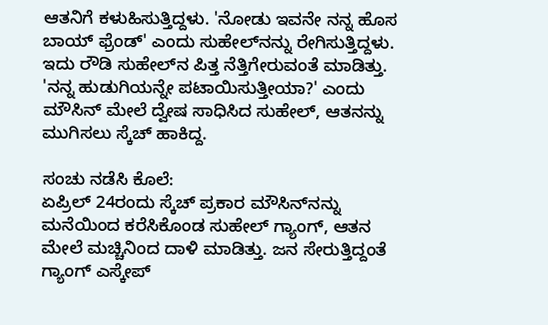ಆತನಿಗೆ ಕಳುಹಿಸುತ್ತಿದ್ದಳು. 'ನೋಡು ಇವನೇ ನನ್ನ ಹೊಸ ಬಾಯ್ ಫ್ರೆಂಡ್' ಎಂದು ಸುಹೇಲ್‌ನನ್ನು ರೇಗಿಸುತ್ತಿದ್ದಳು. ಇದು ರೌಡಿ ಸುಹೇಲ್‌ನ ಪಿತ್ತ ನೆತ್ತಿಗೇರುವಂತೆ ಮಾಡಿತ್ತು. 'ನನ್ನ ಹುಡುಗಿಯನ್ನೇ ಪಟಾಯಿಸುತ್ತೀಯಾ?' ಎಂದು ಮೌಸಿನ್ ಮೇಲೆ ದ್ವೇಷ ಸಾಧಿಸಿದ ಸುಹೇಲ್, ಆತನನ್ನು ಮುಗಿಸಲು ಸ್ಕೆಚ್ ಹಾಕಿದ್ದ.

ಸಂಚು ನಡೆಸಿ ಕೊಲೆ:
ಏಪ್ರಿಲ್ 24ರಂದು ಸ್ಕೆಚ್ ಪ್ರಕಾರ ಮೌಸಿನ್‌ನನ್ನು ಮನೆಯಿಂದ ಕರೆಸಿಕೊಂಡ ಸುಹೇಲ್ ಗ್ಯಾಂಗ್, ಆತನ ಮೇಲೆ ಮಚ್ಚಿನಿಂದ ದಾಳಿ ಮಾಡಿತ್ತು. ಜನ ಸೇರುತ್ತಿದ್ದಂತೆ ಗ್ಯಾಂಗ್ ಎಸ್ಕೇಪ್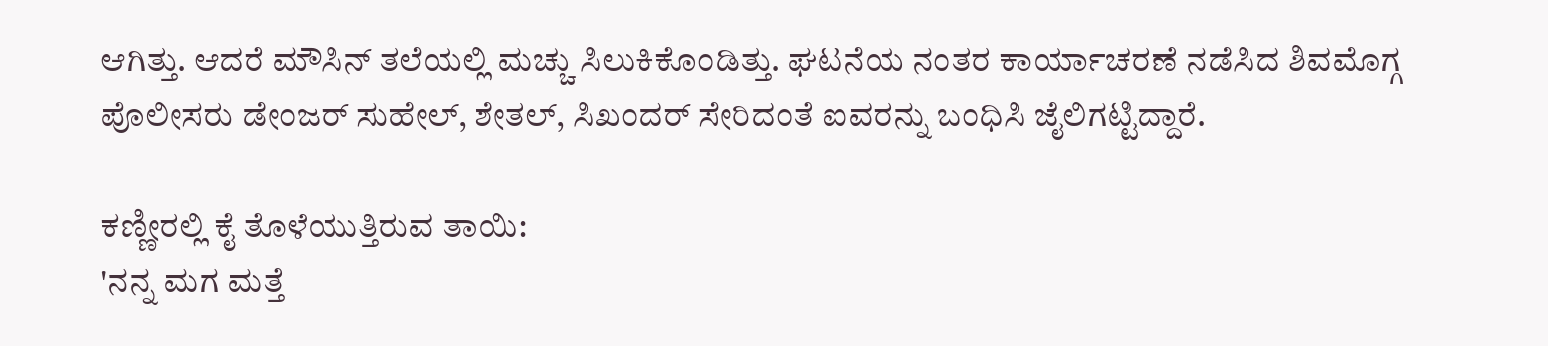ಆಗಿತ್ತು. ಆದರೆ ಮೌಸಿನ್ ತಲೆಯಲ್ಲಿ ಮಚ್ಚು ಸಿಲುಕಿಕೊಂಡಿತ್ತು. ಘಟನೆಯ ನಂತರ ಕಾರ್ಯಾಚರಣೆ ನಡೆಸಿದ ಶಿವಮೊಗ್ಗ ಪೊಲೀಸರು ಡೇಂಜರ್ ಸುಹೇಲ್, ಶೇತಲ್, ಸಿಖಂದರ್ ಸೇರಿದಂತೆ ಐವರನ್ನು ಬಂಧಿಸಿ ಜೈಲಿಗಟ್ಟಿದ್ದಾರೆ.

ಕಣ್ಣೀರಲ್ಲಿ ಕೈ ತೊಳೆಯುತ್ತಿರುವ ತಾಯಿ:
'ನನ್ನ ಮಗ ಮತ್ತೆ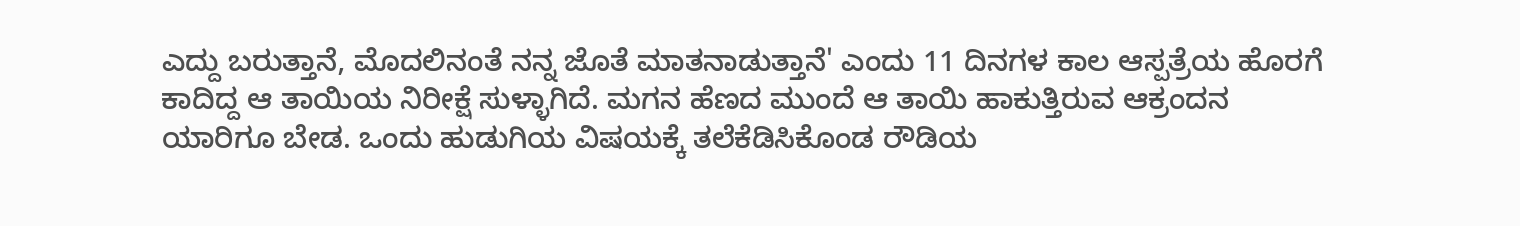ಎದ್ದು ಬರುತ್ತಾನೆ, ಮೊದಲಿನಂತೆ ನನ್ನ ಜೊತೆ ಮಾತನಾಡುತ್ತಾನೆ' ಎಂದು 11 ದಿನಗಳ ಕಾಲ ಆಸ್ಪತ್ರೆಯ ಹೊರಗೆ ಕಾದಿದ್ದ ಆ ತಾಯಿಯ ನಿರೀಕ್ಷೆ ಸುಳ್ಳಾಗಿದೆ. ಮಗನ ಹೆಣದ ಮುಂದೆ ಆ ತಾಯಿ ಹಾಕುತ್ತಿರುವ ಆಕ್ರಂದನ ಯಾರಿಗೂ ಬೇಡ. ಒಂದು ಹುಡುಗಿಯ ವಿಷಯಕ್ಕೆ ತಲೆಕೆಡಿಸಿಕೊಂಡ ರೌಡಿಯ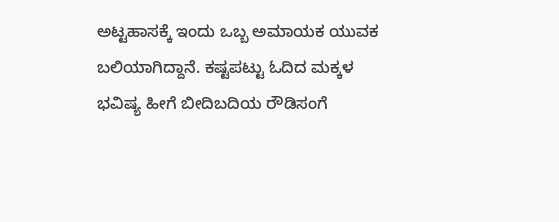ಅಟ್ಟಹಾಸಕ್ಕೆ ಇಂದು ಒಬ್ಬ ಅಮಾಯಕ ಯುವಕ ಬಲಿಯಾಗಿದ್ದಾನೆ. ಕಷ್ಟಪಟ್ಟು ಓದಿದ ಮಕ್ಕಳ ಭವಿಷ್ಯ ಹೀಗೆ ಬೀದಿಬದಿಯ ರೌಡಿಸಂಗೆ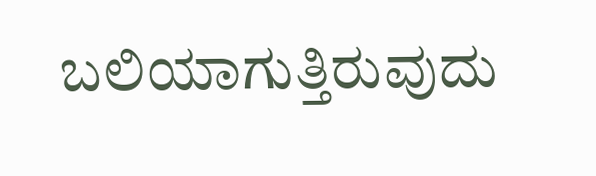ಬಲಿಯಾಗುತ್ತಿರುವುದು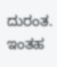ದುರಂತ. ಇಂತಹ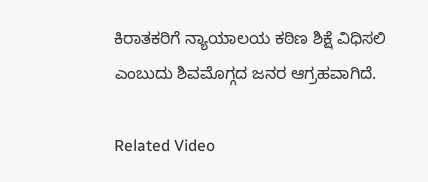ಕಿರಾತಕರಿಗೆ ನ್ಯಾಯಾಲಯ ಕಠಿಣ ಶಿಕ್ಷೆ ವಿಧಿಸಲಿ ಎಂಬುದು ಶಿವಮೊಗ್ಗದ ಜನರ ಆಗ್ರಹವಾಗಿದೆ.

Related Video